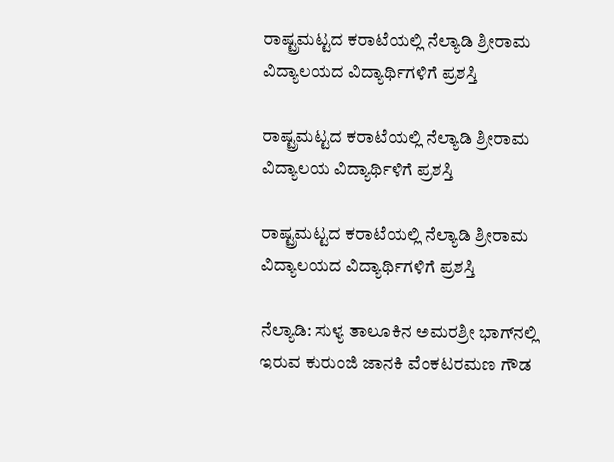ರಾಷ್ಟ್ರಮಟ್ಟದ ಕರಾಟೆಯಲ್ಲಿ ನೆಲ್ಯಾಡಿ ಶ್ರೀರಾಮ ವಿದ್ಯಾಲಯದ ವಿದ್ಯಾರ್ಥಿಗಳಿಗೆ ಪ್ರಶಸ್ತಿ

ರಾಷ್ಟ್ರಮಟ್ಟದ ಕರಾಟೆಯಲ್ಲಿ ನೆಲ್ಯಾಡಿ ಶ್ರೀರಾಮ ವಿದ್ಯಾಲಯ ವಿದ್ಯಾರ್ಥಿಳಿಗೆ ಪ್ರಶಸ್ತಿ

ರಾಷ್ಟ್ರಮಟ್ಟದ ಕರಾಟೆಯಲ್ಲಿ ನೆಲ್ಯಾಡಿ ಶ್ರೀರಾಮ ವಿದ್ಯಾಲಯದ ವಿದ್ಯಾರ್ಥಿಗಳಿಗೆ ಪ್ರಶಸ್ತಿ

ನೆಲ್ಯಾಡಿ: ಸುಳ್ಯ ತಾಲೂಕಿನ ಅಮರಶ್ರೀ ಭಾಗ್‌ನಲ್ಲಿ ಇರುವ ಕುರುಂಜಿ ಜಾನಕಿ ವೆಂಕಟರಮಣ ಗೌಡ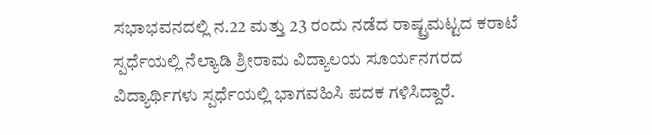ಸಭಾಭವನದಲ್ಲಿ ನ.22 ಮತ್ತು 23 ರಂದು ನಡೆದ ರಾಷ್ಟ್ರಮಟ್ಟದ ಕರಾಟೆ ಸ್ಪರ್ಧೆಯಲ್ಲಿ ನೆಲ್ಯಾಡಿ ಶ್ರೀರಾಮ ವಿದ್ಯಾಲಯ ಸೂರ್ಯನಗರದ ವಿದ್ಯಾರ್ಥಿಗಳು ಸ್ಪರ್ಧೆಯಲ್ಲಿ ಭಾಗವಹಿಸಿ ಪದಕ ಗಳಿಸಿದ್ದಾರೆ.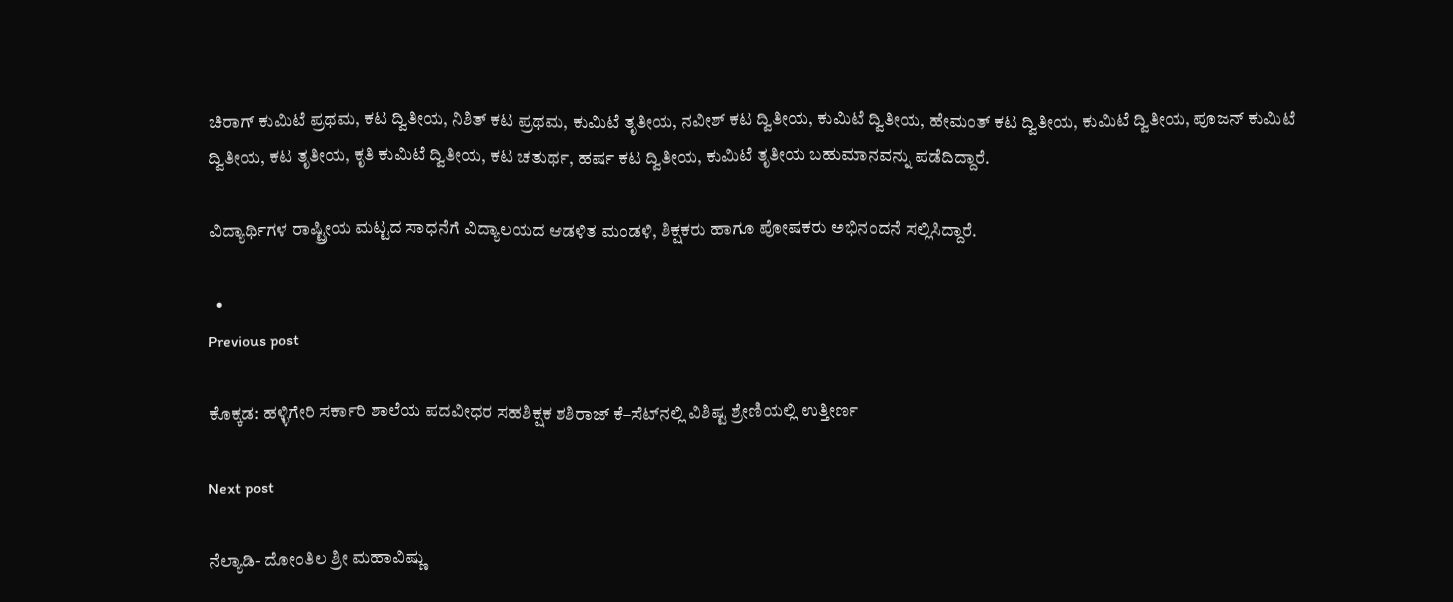ಚಿರಾಗ್ ಕುಮಿಟೆ ಪ್ರಥಮ, ಕಟ ದ್ವಿತೀಯ, ನಿಶಿತ್ ಕಟ ಪ್ರಥಮ, ಕುಮಿಟೆ ತೃತೀಯ, ನವೀಶ್ ಕಟ ದ್ವಿತೀಯ, ಕುಮಿಟೆ ದ್ವಿತೀಯ, ಹೇಮಂತ್ ಕಟ ದ್ವಿತೀಯ, ಕುಮಿಟೆ ದ್ವಿತೀಯ, ಪೂಜನ್ ಕುಮಿಟೆ ದ್ವಿತೀಯ, ಕಟ ತೃತೀಯ, ಕೃತಿ ಕುಮಿಟೆ ದ್ವಿತೀಯ, ಕಟ ಚತುರ್ಥ, ಹರ್ಷ ಕಟ ದ್ವಿತೀಯ, ಕುಮಿಟೆ ತೃತೀಯ ಬಹುಮಾನವನ್ನು ಪಡೆದಿದ್ದಾರೆ.

ವಿದ್ಯಾರ್ಥಿಗಳ ರಾಷ್ಟ್ರೀಯ ಮಟ್ಟದ ಸಾಧನೆಗೆ ವಿದ್ಯಾಲಯದ ಆಡಳಿತ ಮಂಡಳಿ, ಶಿಕ್ಷಕರು ಹಾಗೂ ಪೋಷಕರು ಅಭಿನಂದನೆ ಸಲ್ಲಿಸಿದ್ದಾರೆ.

  •
Previous post

ಕೊಕ್ಕಡ: ಹಳ್ಳಿಗೇರಿ ಸರ್ಕಾರಿ ಶಾಲೆಯ ಪದವೀಧರ ಸಹಶಿಕ್ಷಕ ಶಶಿರಾಜ್ ಕೆ–ಸೆಟ್‌ನಲ್ಲಿ ವಿಶಿಷ್ಟ ಶ್ರೇಣಿಯಲ್ಲಿ ಉತ್ತೀರ್ಣ

Next post

ನೆಲ್ಯಾಡಿ- ದೋಂತಿಲ ಶ್ರೀ ಮಹಾವಿಷ್ಣು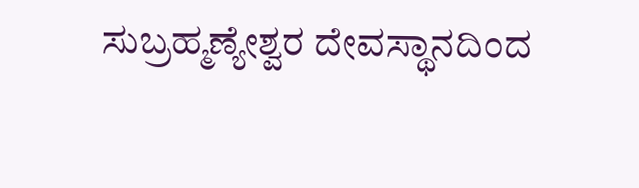ಸುಬ್ರಹ್ಮಣ್ಯೇಶ್ವರ ದೇವಸ್ಥಾನದಿಂದ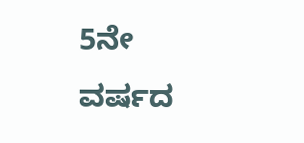5ನೇ ವರ್ಷದ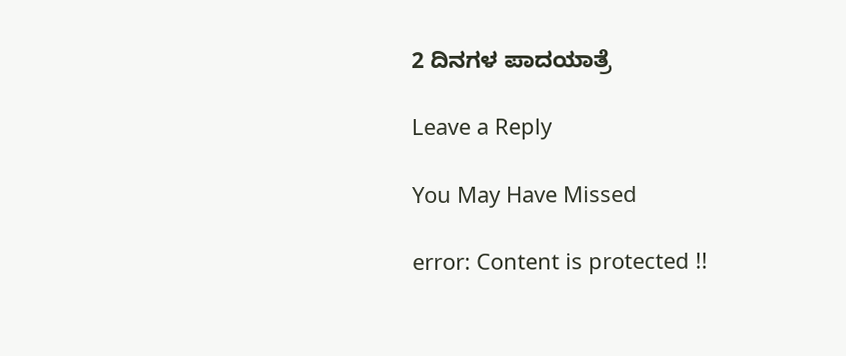2 ದಿನಗಳ ಪಾದಯಾತ್ರೆ

Leave a Reply

You May Have Missed

error: Content is protected !!